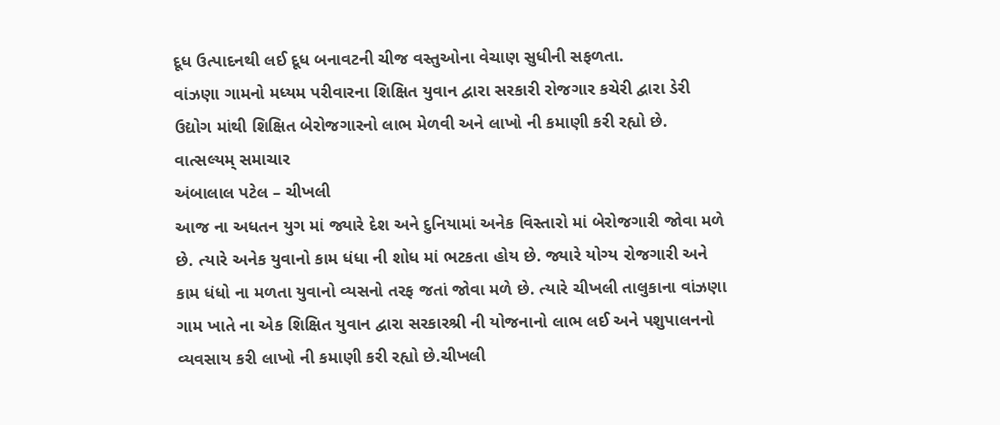દૂધ ઉત્પાદનથી લઈ દૂધ બનાવટની ચીજ વસ્તુઓના વેચાણ સુધીની સફળતા.
વાંઝણા ગામનો મધ્યમ પરીવારના શિક્ષિત યુવાન દ્વારા સરકારી રોજગાર કચેરી દ્વારા ડેરી ઉદ્યોગ માંથી શિક્ષિત બેરોજગારનો લાભ મેળવી અને લાખો ની કમાણી કરી રહ્યો છે.
વાત્સલ્યમ્ સમાચાર
અંબાલાલ પટેલ – ચીખલી
આજ ના અધતન યુગ માં જ્યારે દેશ અને દુનિયામાં અનેક વિસ્તારો માં બેરોજગારી જોવા મળે છે. ત્યારે અનેક યુવાનો કામ ધંધા ની શોધ માં ભટકતા હોય છે. જ્યારે યોગ્ય રોજગારી અને કામ ધંધો ના મળતા યુવાનો વ્યસનો તરફ જતાં જોવા મળે છે. ત્યારે ચીખલી તાલુકાના વાંઝણા ગામ ખાતે ના એક શિક્ષિત યુવાન દ્વારા સરકારશ્રી ની યોજનાનો લાભ લઈ અને પશુપાલનનો વ્યવસાય કરી લાખો ની કમાણી કરી રહ્યો છે.ચીખલી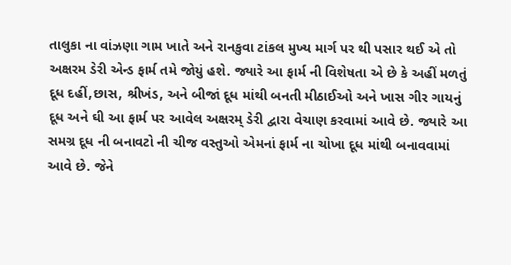તાલુકા ના વાંઝણા ગામ ખાતે અને રાનકુવા ટાંકલ મુખ્ય માર્ગ પર થી પસાર થઈ એ તો અક્ષરમ ડેરી એન્ડ ફાર્મ તમે જોયું હશે. જ્યારે આ ફાર્મ ની વિશેષતા એ છે કે અહીં મળતું દૂધ દહીં,છાસ, શ્રીખંડ, અને બીજાં દૂધ માંથી બનતી મીઠાઈઓ અને ખાસ ગીર ગાયનું દૂધ અને ઘી આ ફાર્મ પર આવેલ અક્ષરમ્ ડેરી દ્વારા વેચાણ કરવામાં આવે છે. જ્યારે આ સમગ્ર દૂધ ની બનાવટો ની ચીજ વસ્તુઓ એમનાં ફાર્મ ના ચોખા દૂધ માંથી બનાવવામાં આવે છે. જેને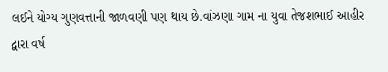લઈને યોગ્ય ગુણવત્તાની જાળવણી પણ થાય છે.વાંઝણા ગામ ના યુવા તેજશભાઈ આહીર દ્વારા વર્ષ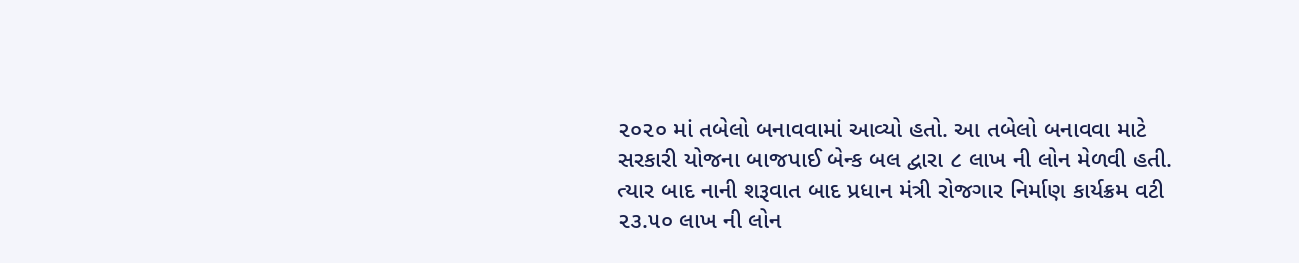૨૦૨૦ માં તબેલો બનાવવામાં આવ્યો હતો. આ તબેલો બનાવવા માટે સરકારી યોજના બાજપાઈ બેન્ક બલ દ્વારા ૮ લાખ ની લોન મેળવી હતી. ત્યાર બાદ નાની શરૂવાત બાદ પ્રધાન મંત્રી રોજગાર નિર્માણ કાર્યક્રમ વટી ૨૩.૫૦ લાખ ની લોન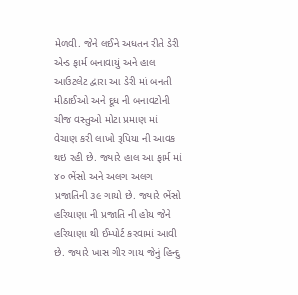મેળવી. જેને લઈને અધતન રીતે ડેરી એન્ડ ફાર્મ બનાવાયું અને હાલ આઉટલેટ દ્વારા આ ડેરી માં બનતી મીઠાઈઓ અને દૂધ ની બનાવટોની ચીજ વસ્તુઓ મોટા પ્રમાણ માં વેચાણ કરી લાખો રૂપિયા ની આવક થઇ રહી છે. જ્યારે હાલ આ ફાર્મ માં ૪૦ ભેંસો અને અલગ અલગ પ્રજાતિની ૩૯ ગાયો છે. જ્યારે ભેંસો હરિયાણા ની પ્રજાતિ ની હોય જેને હરિયાણા થી ઈમ્પોર્ટ કરવામાં આવી છે. જ્યારે ખાસ ગીર ગાય જેનું હિન્દુ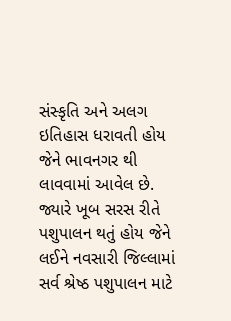સંસ્કૃતિ અને અલગ ઇતિહાસ ધરાવતી હોય જેને ભાવનગર થી લાવવામાં આવેલ છે. જ્યારે ખૂબ સરસ રીતે પશુપાલન થતું હોય જેને લઈને નવસારી જિલ્લામાં સર્વ શ્રેષ્ઠ પશુપાલન માટે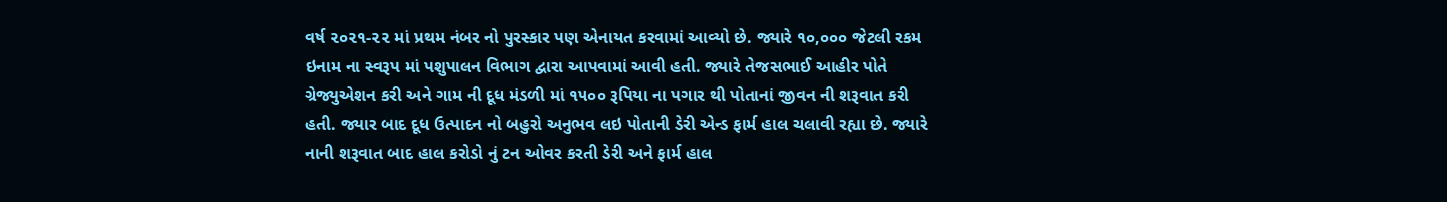વર્ષ ૨૦૨૧-૨૨ માં પ્રથમ નંબર નો પુરસ્કાર પણ એનાયત કરવામાં આવ્યો છે. જ્યારે ૧૦,૦૦૦ જેટલી રકમ ઇનામ ના સ્વરૂપ માં પશુપાલન વિભાગ દ્વારા આપવામાં આવી હતી. જ્યારે તેજસભાઈ આહીર પોતે ગ્રેજ્યુએશન કરી અને ગામ ની દૂધ મંડળી માં ૧૫૦૦ રૂપિયા ના પગાર થી પોતાનાં જીવન ની શરૂવાત કરી હતી. જ્યાર બાદ દૂધ ઉત્પાદન નો બહુરો અનુભવ લઇ પોતાની ડેરી એન્ડ ફાર્મ હાલ ચલાવી રહ્યા છે. જ્યારે નાની શરૂવાત બાદ હાલ કરોડો નું ટન ઓવર કરતી ડેરી અને ફાર્મ હાલ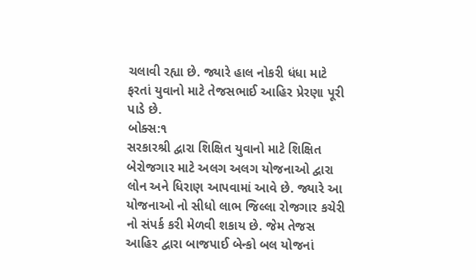ચલાવી રહ્યા છે. જ્યારે હાલ નોકરી ધંધા માટે ફરતાં યુવાનો માટે તેજસભાઈ આહિર પ્રેરણા પૂરી પાડે છે.
બોક્સ:૧
સરકારશ્રી દ્વારા શિક્ષિત યુવાનો માટે શિક્ષિત બેરોજગાર માટે અલગ અલગ યોજનાઓ દ્વારા લોન અને ધિરાણ આપવામાં આવે છે. જ્યારે આ યોજનાઓ નો સીધો લાભ જિલ્લા રોજગાર કચેરી નો સંપર્ક કરી મેળવી શકાય છે. જેમ તેજસ આહિર દ્વારા બાજપાઈ બેન્કો બલ યોજનાં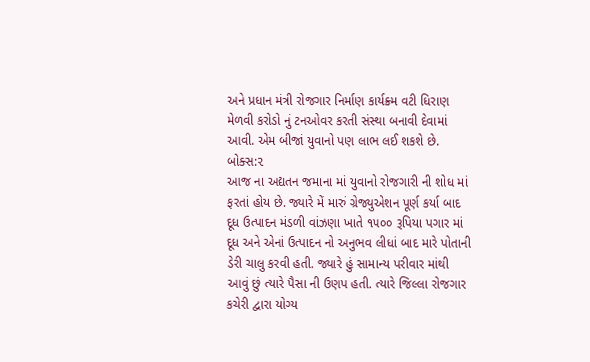અને પ્રધાન મંત્રી રોજગાર નિર્માણ કાર્યક્ર્મ વટી ધિરાણ મેળવી કરોડો નું ટનઓવર કરતી સંસ્થા બનાવી દેવામાં આવી. એમ બીજાં યુવાનો પણ લાભ લઈ શકશે છે.
બોક્સ:૨
આજ ના અદ્યતન જમાના માં યુવાનો રોજગારી ની શોધ માં ફરતાં હોય છે. જ્યારે મેં મારું ગ્રેજ્યુએશન પૂર્ણ કર્યા બાદ દૂધ ઉત્પાદન મંડળી વાંઝણા ખાતે ૧૫૦૦ રૂપિયા પગાર માં દૂધ અને એનાં ઉત્પાદન નો અનુભવ લીધાં બાદ મારે પોતાની ડેરી ચાલુ કરવી હતી. જ્યારે હું સામાન્ય પરીવાર માંથી આવું છું ત્યારે પૈસા ની ઉણપ હતી. ત્યારે જિલ્લા રોજગાર કચેરી દ્વારા યોગ્ય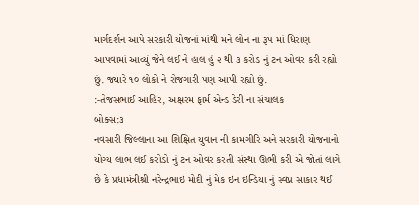માર્ગદર્શન આપે સરકારી યોજનાં માંથી મને લોન ના રૂપ માં ધિરાણ આપવામાં આવ્યું જેને લઈ ને હાલ હું ૨ થી ૩ કરોડ નું ટન ઓવર કરી રહ્યો છું. જ્યારે ૧૦ લોકો ને રોજગારી પણ આપી રહ્યો છું.
:-તેજસભાઈ આહિર, અક્ષરમ ફાર્મ એન્ડ ડેરી ના સંચાલક
બોક્સ:૩
નવસારી જિલ્લાના આ શિક્ષિત યુવાન ની કામગીરિ અને સરકારી યોજનાનો યોગ્ય લાભ લઈ કરોડો નું ટન ઓવર કરતી સંસ્થા ઊભી કરી એ જોતાં લાગે છે કે પ્રધામંત્રીશ્રી નરેન્દ્રભાઇ મોદી નું મેક ઇન ઇન્ડિયા નું સ્વપ્ન સાકાર થઈ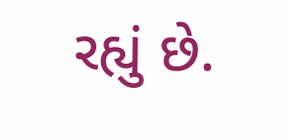રહ્યું છે.